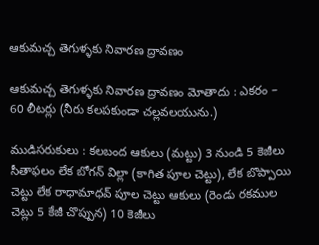ఆకుమచ్చ తెగుళ్ళకు నివారణ ద్రావణం

ఆకుమచ్చ తెగుళ్ళకు నివారణ ద్రావణం మోతాదు : ఎకరం – 60 లీటర్లు (నీరు కలపకుండా చల్లవలయును.)

ముడిసరుకులు : కలబంద ఆకులు (మట్టు) 3 నుండి 5 కెజీలు సీతాఫలం లేక బోగన్‌ విల్లా (కాగిత పూల చెట్టు), లేక బొప్పాయి చెట్టు లేక రాధామాధవ్‌ పూల చెట్టు ఆకులు (రెండు రకముల చెట్లు 5 కేజీ చొప్పున) 10 కెజీలు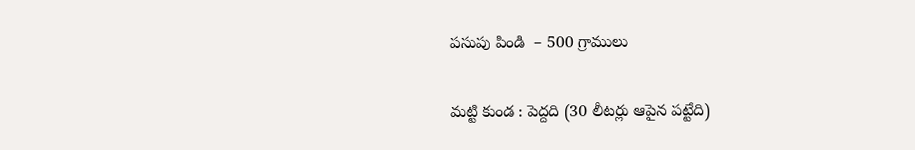పసుపు పిండి  – 500 గ్రాములు

మట్టి కుండ : పెద్దది (30 లీటర్లు ఆపైన పట్టేది)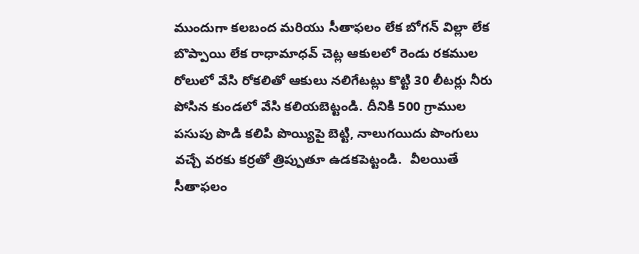ముందుగా కలబంద మరియు సీతాఫలం లేక బోగన్‌ విల్లా లేక బొప్పాయి లేక రాధామాధవ్‌ చెట్ల ఆకులలో రెండు రకముల రోలులో వేసి రోకలితో ఆకులు నలిగేటట్లు కొట్టి 30 లీటర్లు నీరు పోసిన కుండలో వేసి కలియబెట్టండి. దీనికి 500 గ్రాముల పసుపు పొడి కలిపి పొయ్యిపై బెట్టి, నాలుగయిదు పొంగులు వచ్చే వరకు కర్రతో త్రిప్పుతూ ఉడకపెట్టండి.  వీలయితే సీతాఫలం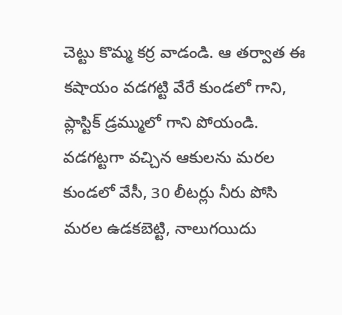చెట్టు కొమ్మ కర్ర వాడండి. ఆ తర్వాత ఈ కషాయం వడగట్టి వేరే కుండలో గాని, ప్లాస్టిక్‌ డ్రమ్ములో గాని పోయండి. వడగట్టగా వచ్చిన ఆకులను మరల కుండలో వేసీ, 30 లీటర్లు నీరు పోసి మరల ఉడకబెట్టి, నాలుగయిదు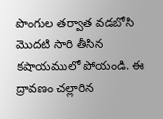పొంగుల తర్వాత వడబోసి మొదటి సారి తీసిన కషాయములో పోయండి. ఈ ద్రావణం చల్లారిన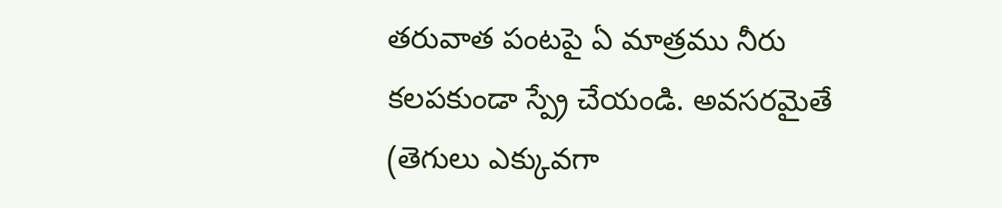తరువాత పంటపై ఏ మాత్రము నీరు కలపకుండా స్ప్రే చేయండి. అవసరమైతే (తెగులు ఎక్కువగా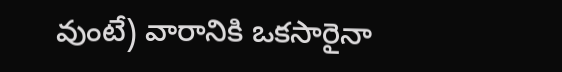వుంటే) వారానికి ఒకసారైనా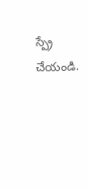స్ప్రే చేయండి.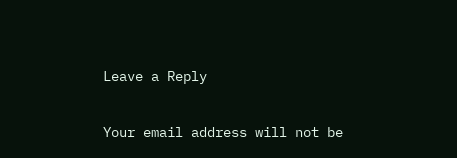Leave a Reply

Your email address will not be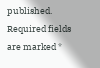published. Required fields are marked *